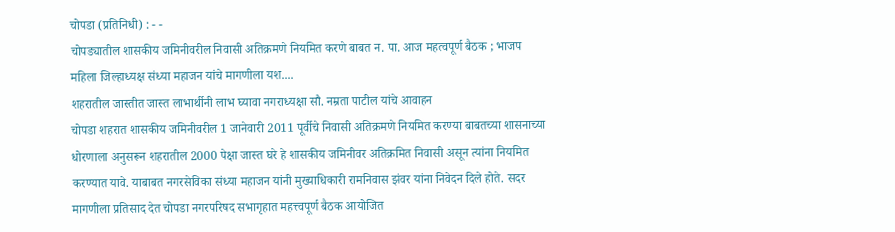चोपडा (प्रतिनिधी) : - -
चोपड्यातील शासकीय जमिनीवरील निवासी अतिक्रमणे नियमित करणे बाबत न. पा. आज महत्वपूर्ण बैठक ; भाजप महिला जिल्हाध्यक्ष संध्या महाजन यांचे मागणीला यश....
शहरातील जास्तीत जास्त लाभार्थीनी लाभ घ्यावा नगराध्यक्षा सौ. नम्रता पाटील यांचे आवाहन
चोपडा शहरात शासकीय जमिनीवरील 1 जानेवारी 2011 पूर्वीचे निवासी अतिक्रमणे नियमित करण्या बाबतच्या शासनाच्या धोरणाला अनुसरून शहरातील 2000 पेक्षा जास्त घरे हे शासकीय जमिनीवर अतिक्रमित निवासी असून त्यांना नियमित करण्यात यावे. याबाबत नगरसेविका संध्या महाजन यांनी मुख्याधिकारी रामनिवास झंवर यांना निवेदन दिले होते. सदर मागणीला प्रतिसाद देत चोपडा नगरपरिषद सभागृहात महत्त्वपूर्ण बैठक आयोजित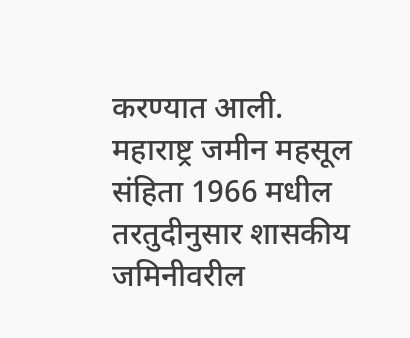करण्यात आली.
महाराष्ट्र जमीन महसूल संहिता 1966 मधील तरतुदीनुसार शासकीय जमिनीवरील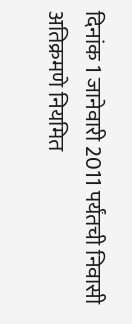दिनांक 1 जानेवारी 2011 पर्यंतची निवासी अतिक्रमणे नियमित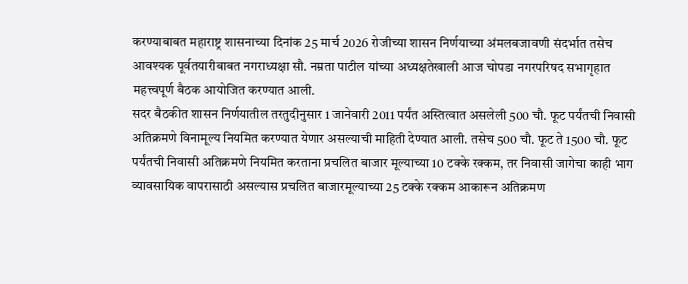करण्याबाबत महाराष्ट्र शासनाच्या दिनांक 25 मार्च 2026 रोजीच्या शासन निर्णयाच्या अंमलबजावणी संदर्भात तसेच आवश्यक पूर्वतयारीबाबत नगराध्यक्षा सौ. नम्रता पाटील यांच्या अध्यक्षतेखाली आज चोपडा नगरपरिषद सभागृहात महत्त्वपूर्ण बैठक आयोजित करण्यात आली.
सदर बैठकीत शासन निर्णयातील तरतुदीनुसार 1 जानेवारी 2011 पर्यंत अस्तित्वात असलेली 500 चौ. फूट पर्यंतची निवासी अतिक्रमणे विनामूल्य नियमित करण्यात येणार असल्याची माहिती देण्यात आली. तसेच 500 चौ. फूट ते 1500 चौ. फूट पर्यंतची निवासी अतिक्रमणे नियमित करताना प्रचलित बाजार मूल्याच्या 10 टक्के रक्कम, तर निवासी जागेचा काही भाग व्यावसायिक वापरासाठी असल्यास प्रचलित बाजारमूल्याच्या 25 टक्के रक्कम आकारून अतिक्रमण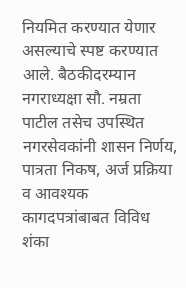नियमित करण्यात येणार असल्याचे स्पष्ट करण्यात आले. बैठकीदरम्यान नगराध्यक्षा सौ. नम्रता पाटील तसेच उपस्थित नगरसेवकांनी शासन निर्णय, पात्रता निकष, अर्ज प्रक्रिया व आवश्यक कागदपत्रांबाबत विविध शंका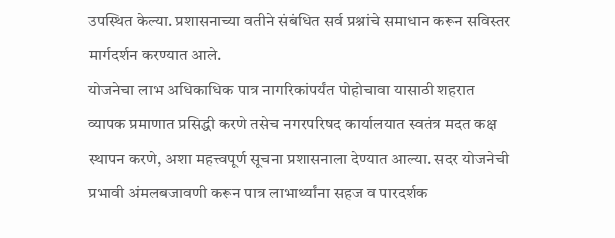उपस्थित केल्या. प्रशासनाच्या वतीने संबंधित सर्व प्रश्नांचे समाधान करून सविस्तर मार्गदर्शन करण्यात आले.
योजनेचा लाभ अधिकाधिक पात्र नागरिकांपर्यंत पोहोचावा यासाठी शहरात व्यापक प्रमाणात प्रसिद्धी करणे तसेच नगरपरिषद कार्यालयात स्वतंत्र मदत कक्ष स्थापन करणे, अशा महत्त्वपूर्ण सूचना प्रशासनाला देण्यात आल्या. सदर योजनेची प्रभावी अंमलबजावणी करून पात्र लाभार्थ्यांना सहज व पारदर्शक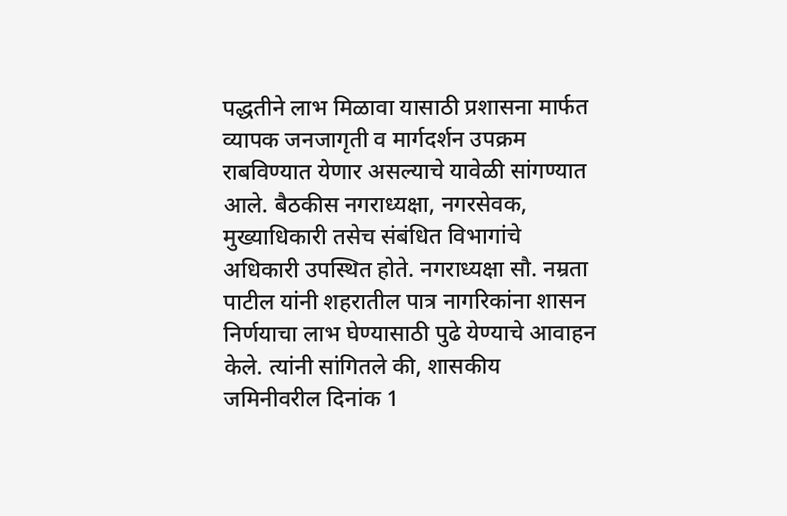पद्धतीने लाभ मिळावा यासाठी प्रशासना मार्फत व्यापक जनजागृती व मार्गदर्शन उपक्रम राबविण्यात येणार असल्याचे यावेळी सांगण्यात आले. बैठकीस नगराध्यक्षा, नगरसेवक, मुख्याधिकारी तसेच संबंधित विभागांचे अधिकारी उपस्थित होते. नगराध्यक्षा सौ. नम्रता पाटील यांनी शहरातील पात्र नागरिकांना शासन निर्णयाचा लाभ घेण्यासाठी पुढे येण्याचे आवाहन केले. त्यांनी सांगितले की, शासकीय जमिनीवरील दिनांक 1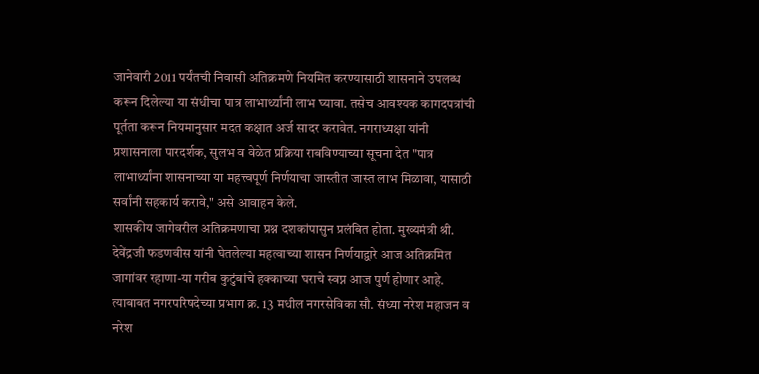जानेवारी 2011 पर्यंतची निवासी अतिक्रमणे नियमित करण्यासाठी शासनाने उपलब्ध करून दिलेल्या या संधीचा पात्र लाभार्थ्यांनी लाभ घ्यावा. तसेच आवश्यक कागदपत्रांची पूर्तता करून नियमानुसार मदत कक्षात अर्ज सादर करावेत. नगराध्यक्षा यांनी प्रशासनाला पारदर्शक, सुलभ व वेळेत प्रक्रिया राबविण्याच्या सूचना देत "पात्र लाभार्थ्यांना शासनाच्या या महत्त्वपूर्ण निर्णयाचा जास्तीत जास्त लाभ मिळावा, यासाठी सर्वांनी सहकार्य करावे," असे आवाहन केले.
शासकीय जागेवरील अतिक्रमणाचा प्रश्न दशकांपासुन प्रलंबित होता. मुख्यमंत्री श्री. देवेंद्रजी फडणवीस यांनी घेतलेल्या महत्वाच्या शासन निर्णयाद्वारे आज अतिक्रमित जागांवर रहाणा-या गरीब कुटुंबांचे हक्काच्या घराचे स्वप्न आज पुर्ण होणार आहे. त्याबाबत नगरपरिषदेच्या प्रभाग क्र. 13 मधील नगरसेविका सौ. संध्या नरेश महाजन व नरेश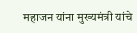महाजन यांना मुख्यमंत्री यांचे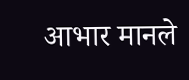आभार मानले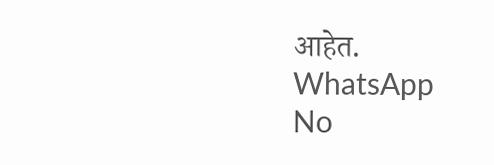आहेत.
WhatsApp
No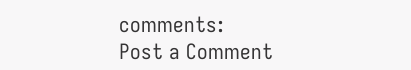comments:
Post a Comment